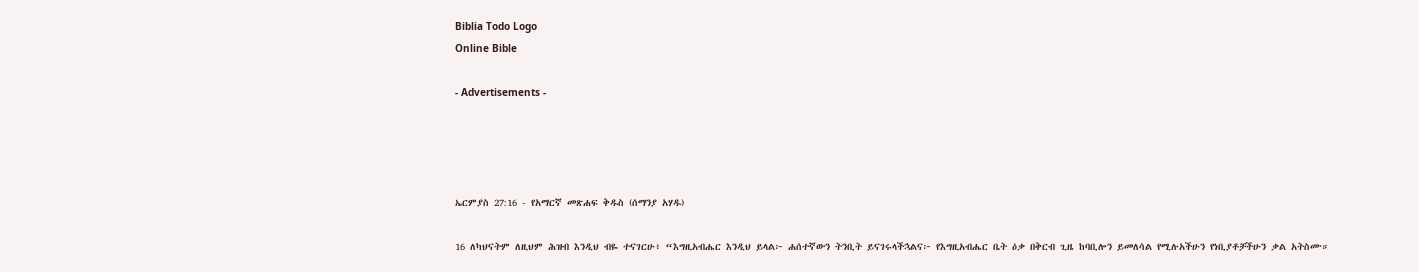Biblia Todo Logo
Online Bible

- Advertisements -




ኤርምያስ 27:16 - የአማርኛ መጽሐፍ ቅዱስ (ሰማንያ አሃዱ)

16 ለካህናትም ለዚህም ሕዝብ እንዲህ ብዬ ተናገርሁ፥ “እግዚአብሔር እንዲህ ይላል፦ ሐሰተኛውን ትንቢት ይናገሩላችኋልና፦ የእግዚአብሔር ቤት ዕቃ በቅርብ ጊዜ ከባቢሎን ይመለሳል የሚሉአችሁን የነቢያቶቻችሁን ቃል አትስሙ።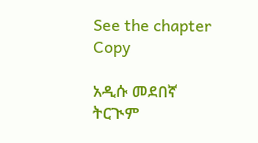See the chapter Copy

አዲሱ መደበኛ ትርጒም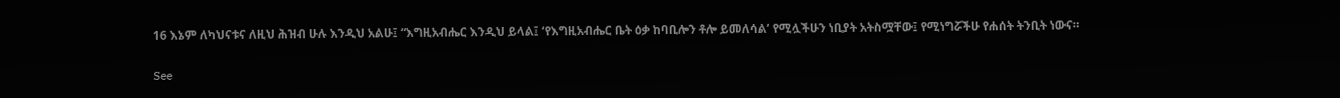16 እኔም ለካህናቱና ለዚህ ሕዝብ ሁሉ እንዲህ አልሁ፤ “እግዚአብሔር እንዲህ ይላል፤ ‘የእግዚአብሔር ቤት ዕቃ ከባቢሎን ቶሎ ይመለሳል’ የሚሏችሁን ነቢያት አትስሟቸው፤ የሚነግሯችሁ የሐሰት ትንቢት ነውና።

See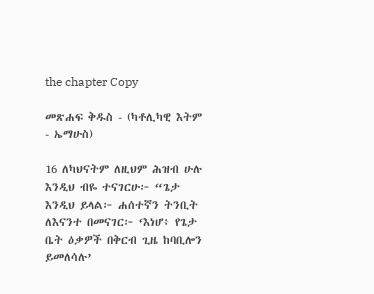the chapter Copy

መጽሐፍ ቅዱስ - (ካቶሊካዊ እትም - ኤማሁስ)

16 ለካህናትም ለዚህም ሕዝብ ሁሉ እንዲህ ብዬ ተናገርሁ፦ “ጌታ እንዲህ ይላል፦ ሐሰተኛን ትንቢት ለእናንተ በመናገር፦ ‘እነሆ፥ የጌታ ቤት ዕቃዎች በቅርብ ጊዜ ከባቢሎን ይመለሳሉ’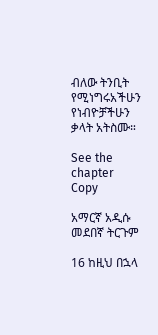ብለው ትንቢት የሚነግሩአችሁን የነብዮቻችሁን ቃላት አትስሙ።

See the chapter Copy

አማርኛ አዲሱ መደበኛ ትርጉም

16 ከዚህ በኋላ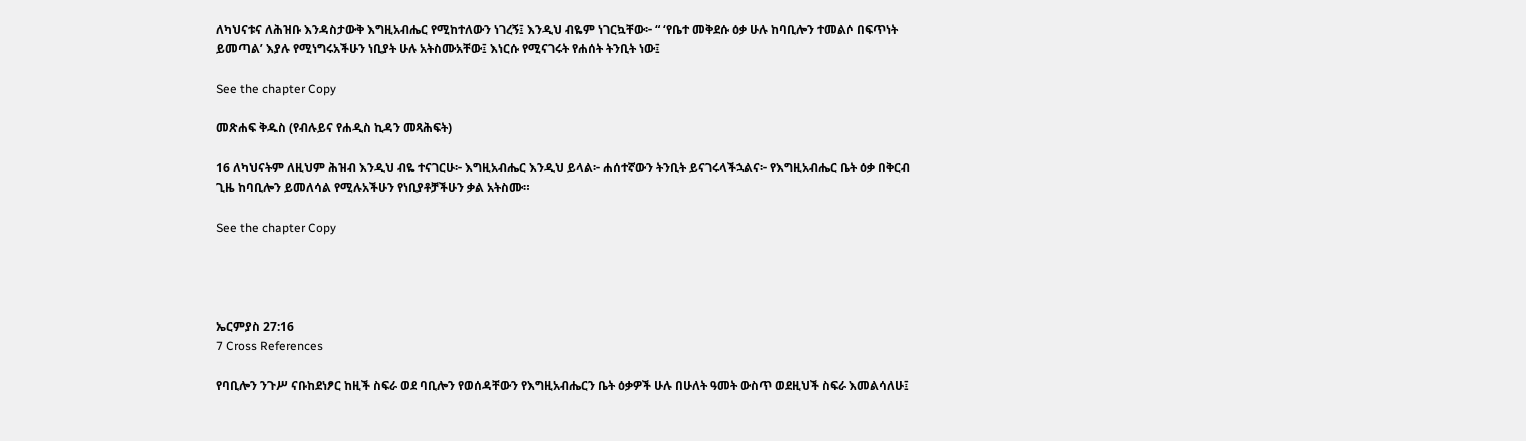ለካህናቱና ለሕዝቡ እንዳስታውቅ እግዚአብሔር የሚከተለውን ነገረኝ፤ እንዲህ ብዬም ነገርኳቸው፦ “ ‘የቤተ መቅደሱ ዕቃ ሁሉ ከባቢሎን ተመልሶ በፍጥነት ይመጣል’ እያሉ የሚነግሩአችሁን ነቢያት ሁሉ አትስሙአቸው፤ እነርሱ የሚናገሩት የሐሰት ትንቢት ነው፤

See the chapter Copy

መጽሐፍ ቅዱስ (የብሉይና የሐዲስ ኪዳን መጻሕፍት)

16 ለካህናትም ለዚህም ሕዝብ እንዲህ ብዬ ተናገርሁ፦ እግዚአብሔር እንዲህ ይላል፦ ሐሰተኛውን ትንቢት ይናገሩላችኋልና፦ የእግዚአብሔር ቤት ዕቃ በቅርብ ጊዜ ከባቢሎን ይመለሳል የሚሉአችሁን የነቢያቶቻችሁን ቃል አትስሙ።

See the chapter Copy




ኤርምያስ 27:16
7 Cross References

የባቢሎን ንጉሥ ናቡከደነፆር ከዚች ስፍራ ወደ ባቢሎን የወሰዳቸውን የእግዚአብሔርን ቤት ዕቃዎች ሁሉ በሁለት ዓመት ውስጥ ወደዚህች ስፍራ እመልሳለሁ፤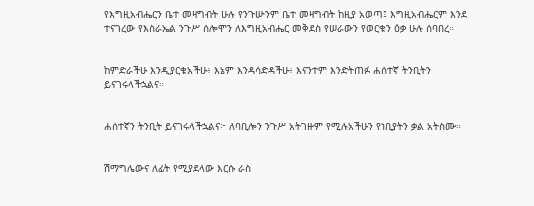የእግዚአብሔርን ቤተ መዛግብት ሁሉ የንጉሡንም ቤተ መዛግብት ከዚያ አወጣ፤ እግዚአብሔርም እንደ ተናገረው የእስራኤል ንጉሥ ሰሎሞን ለእግዚአብሔር መቅደስ የሠራውን የወርቁን ዕቃ ሁሉ ሰባበረ።


ከምድራችሁ እንዲያርቁአችሁ፥ እኔም እንዳሳድዳችሁ፥ እናንተም እንድትጠፉ ሐሰተኛ ትንቢትን ይናገሩላችኋልና።


ሐሰተኛን ትንቢት ይናገሩላችኋልና፦ ለባቢሎን ንጉሥ አትገዙም የሚሉአችሁን የነቢያትን ቃል አትስሙ።


ሽማግሌውና ለፊት የሚያደላው እርሱ ራስ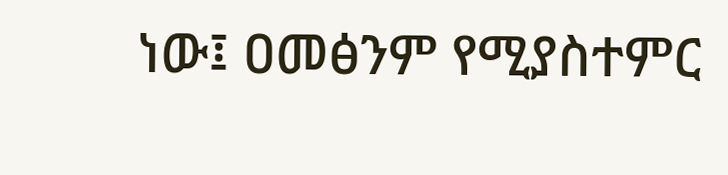ነው፤ ዐመፅንም የሚያስተምር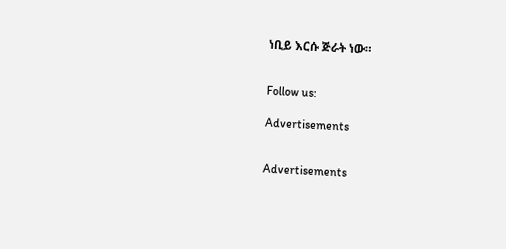ነቢይ እርሱ ጅራት ነው።


Follow us:

Advertisements


Advertisements